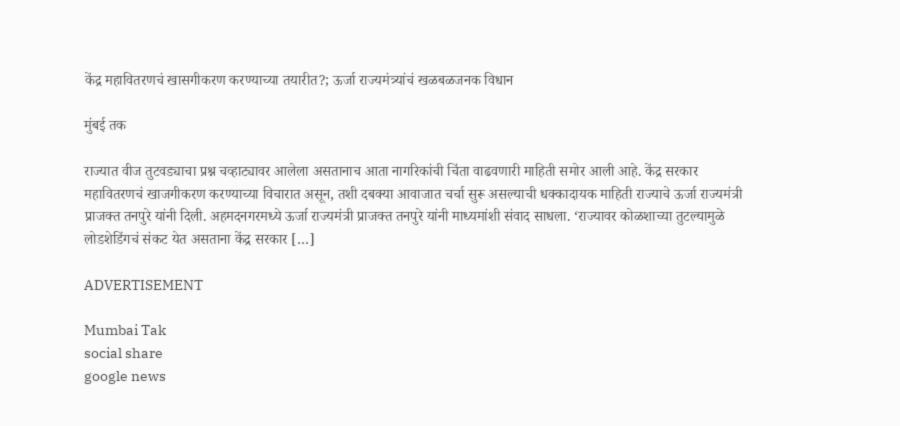केंद्र महावितरणचं खासगीकरण करण्याच्या तयारीत?; ऊर्जा राज्यमंत्र्यांचं खळबळजनक विधान

मुंबई तक

राज्यात वीज तुटवड्याचा प्रश्न चव्हाट्यावर आलेला असतानाच आता नागरिकांची चिंता वाढवणारी माहिती समोर आली आहे. केंद्र सरकार महावितरणचं खाजगीकरण करण्याच्या विचारात असून, तशी दबक्या आवाजात चर्चा सुरू असल्याची धक्कादायक माहिती राज्याचे ऊर्जा राज्यमंत्री प्राजक्त तनपुरे यांनी दिली. अहमदनगरमध्ये ऊर्जा राज्यमंत्री प्राजक्त तनपुरे यांनी माध्यमांशी संवाद साधला. ‘राज्यावर कोळशाच्या तुटल्यामुळे लोडशेडिंगचं संकट येत असताना केंद्र सरकार […]

ADVERTISEMENT

Mumbai Tak
social share
google news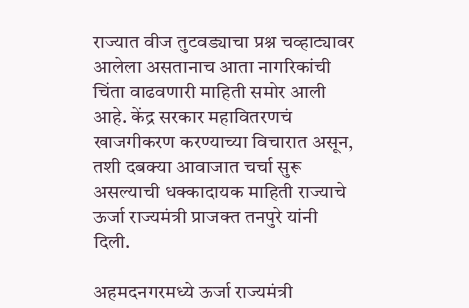राज्यात वीज तुटवड्याचा प्रश्न चव्हाट्यावर आलेला असतानाच आता नागरिकांची चिंता वाढवणारी माहिती समोर आली आहे. केंद्र सरकार महावितरणचं खाजगीकरण करण्याच्या विचारात असून, तशी दबक्या आवाजात चर्चा सुरू असल्याची धक्कादायक माहिती राज्याचे ऊर्जा राज्यमंत्री प्राजक्त तनपुरे यांनी दिली.

अहमदनगरमध्ये ऊर्जा राज्यमंत्री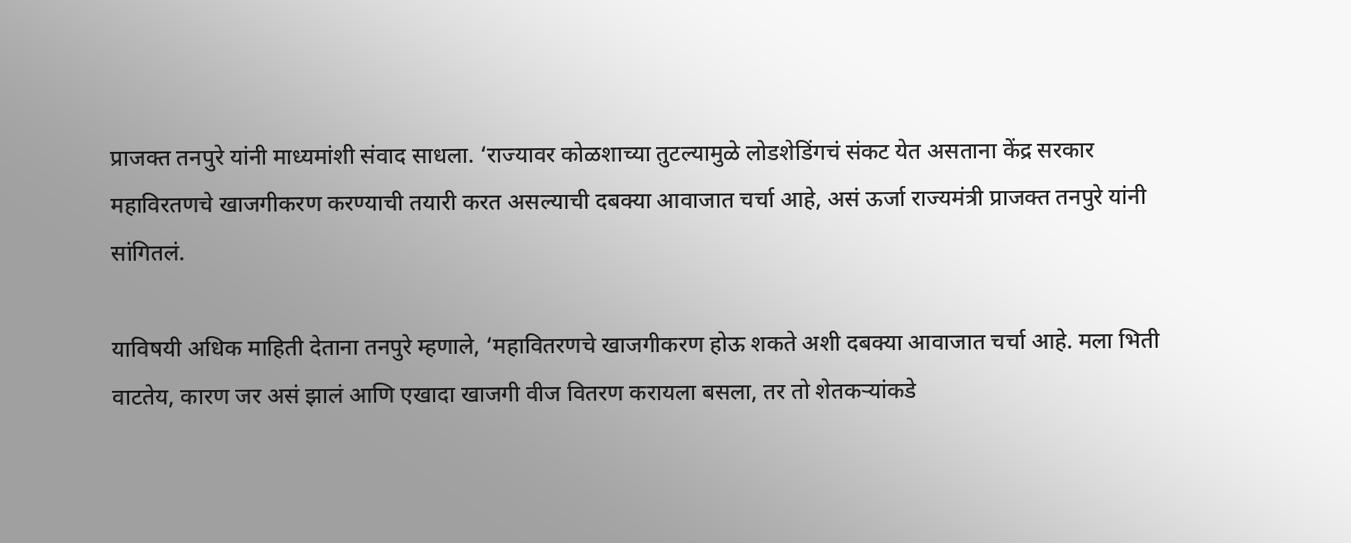प्राजक्त तनपुरे यांनी माध्यमांशी संवाद साधला. ‘राज्यावर कोळशाच्या तुटल्यामुळे लोडशेडिंगचं संकट येत असताना केंद्र सरकार महाविरतणचे खाजगीकरण करण्याची तयारी करत असल्याची दबक्या आवाजात चर्चा आहे, असं ऊर्जा राज्यमंत्री प्राजक्त तनपुरे यांनी सांगितलं.

याविषयी अधिक माहिती देताना तनपुरे म्हणाले, ‘महावितरणचे खाजगीकरण होऊ शकते अशी दबक्या आवाजात चर्चा आहे. मला भिती वाटतेय, कारण जर असं झालं आणि एखादा खाजगी वीज वितरण करायला बसला, तर तो शेतकऱ्यांकडे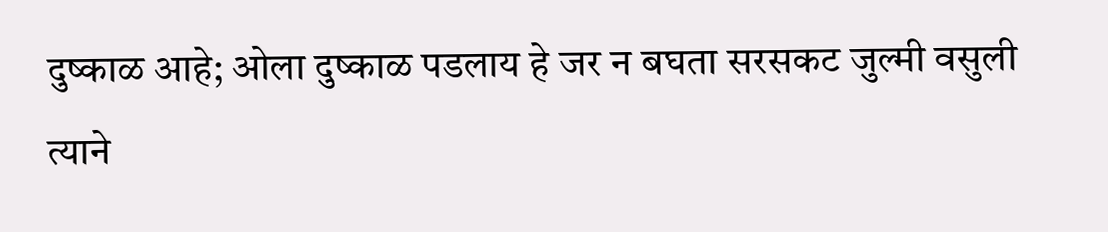दुष्काळ आहे; ओला दुष्काळ पडलाय हे जर न बघता सरसकट जुल्मी वसुली त्याने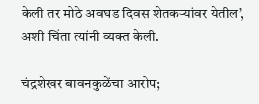केली तर मोठे अवघड दिवस शेतकऱ्यांवर येतील’, अशी चिंता त्यांनी व्यक्त केली.

चंद्रशेखर बावनकुळेंचा आरोप;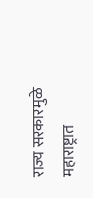राज्य सरकारमुळे महाराष्ट्रात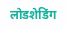लोडशेडिंग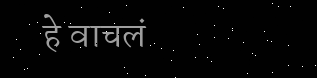हे वाचलं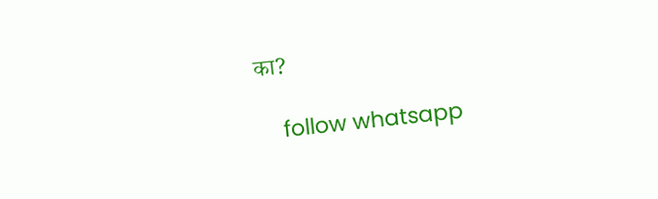का?

    follow whatsapp